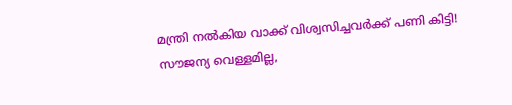മന്ത്രി നൽകിയ വാക്ക് വിശ്വസിച്ചവർക്ക് പണി കിട്ടി! സൗജന്യ വെള്ളമില്ല,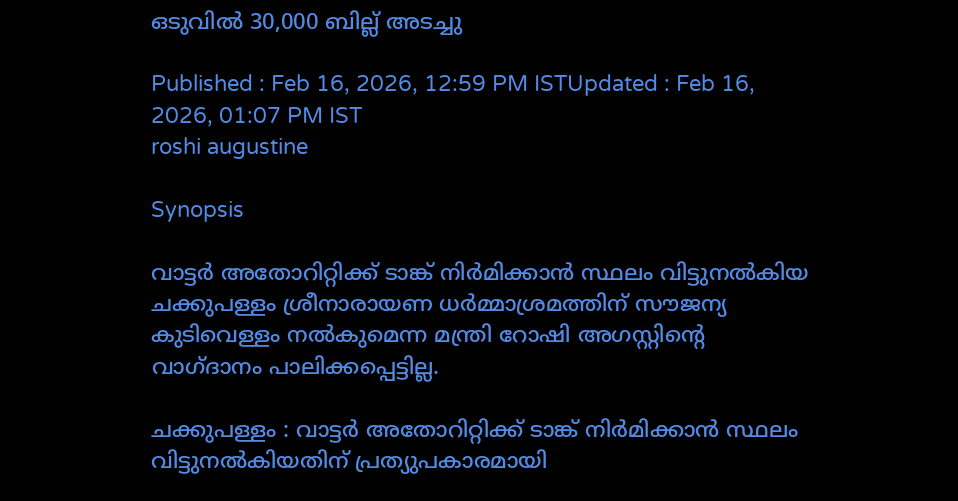ഒടുവിൽ 30,000 ബില്ല് അടച്ചു

Published : Feb 16, 2026, 12:59 PM ISTUpdated : Feb 16, 2026, 01:07 PM IST
roshi augustine

Synopsis

വാട്ടർ അതോറിറ്റിക്ക് ടാങ്ക് നിർമിക്കാൻ സ്ഥലം വിട്ടുനൽകിയ ചക്കുപള്ളം ശ്രീനാരായണ ധർമ്മാശ്രമത്തിന് സൗജന്യ കുടിവെള്ളം നൽകുമെന്ന മന്ത്രി റോഷി അഗസ്റ്റിന്റെ വാഗ്ദാനം പാലിക്കപ്പെട്ടില്ല.

ചക്കുപള്ളം : വാട്ടർ അതോറിറ്റിക്ക് ടാങ്ക് നിർമിക്കാൻ സ്ഥലം വിട്ടുനൽകിയതിന് പ്രത്യുപകാരമായി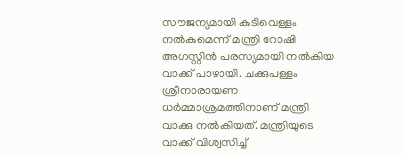സൗജന്യമായി കുടിവെള്ളം നൽകുമെന്ന് മന്ത്രി റോഷി അഗസ്റ്റിൻ പരസ്യമായി നൽകിയ വാക്ക് പാഴായി. ചക്കുപള്ളം ശ്രീനാരായണ ധർമ്മാശ്രമത്തിനാണ് മന്ത്രി വാക്കു നൽകിയത്. മന്ത്രിയുടെ വാക്ക് വിശ്വസിച്ച്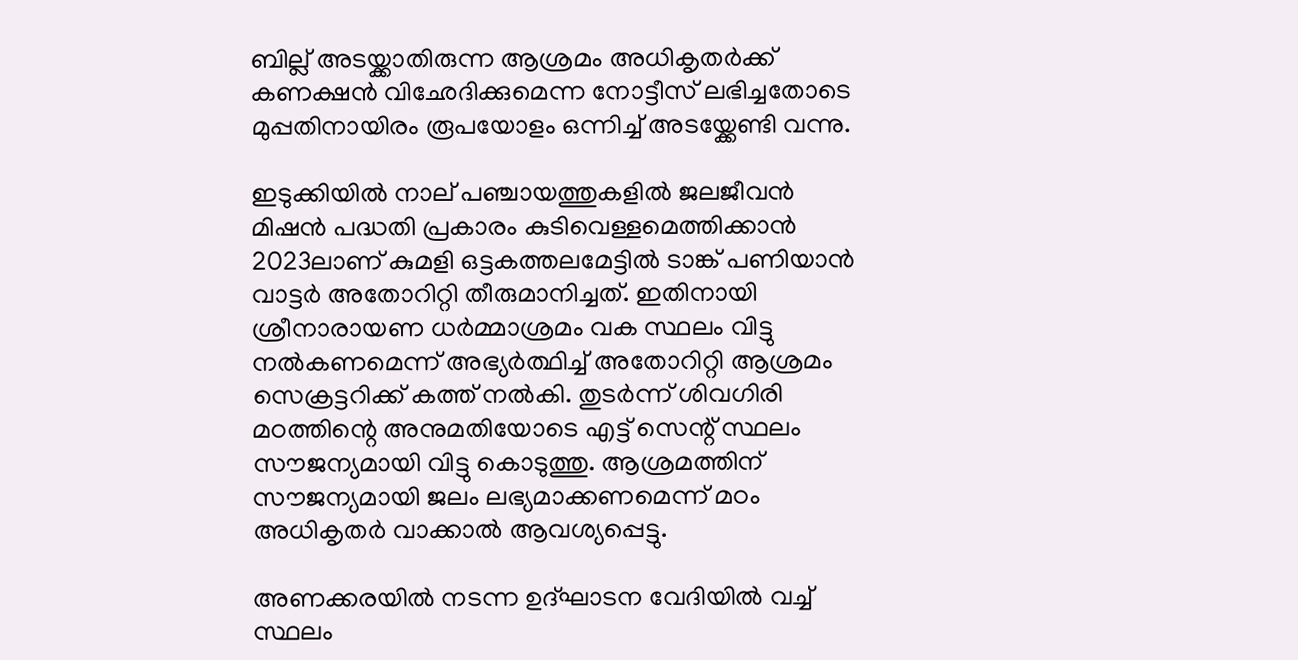ബില്ല് അടയ്ക്കാതിരുന്ന ആശ്രമം അധികൃതർക്ക് കണക്ഷൻ വിഛേദിക്കുമെന്ന നോട്ടീസ് ലഭിച്ചതോടെ മുപ്പതിനായിരം രൂപയോളം ഒന്നിച്ച് അടയ്ക്കേണ്ടി വന്നു.

ഇടുക്കിയിൽ നാല് പഞ്ചായത്തുകളിൽ ജലജീവൻ മിഷൻ പദ്ധതി പ്രകാരം കുടിവെള്ളമെത്തിക്കാൻ 2023ലാണ് കുമളി ഒട്ടകത്തലമേട്ടിൽ ടാങ്ക് പണിയാൻ വാട്ടർ അതോറിറ്റി തീരുമാനിച്ചത്. ഇതിനായി ശ്രീനാരായണ ധർമ്മാശ്രമം വക സ്ഥലം വിട്ടു നൽകണമെന്ന് അഭ്യർത്ഥിച്ച് അതോറിറ്റി ആശ്രമം സെക്രട്ടറിക്ക് കത്ത് നൽകി. തുടർന്ന് ശിവഗിരി മഠത്തിന്റെ അനുമതിയോടെ എട്ട് സെന്റ് സ്ഥലം സൗജന്യമായി വിട്ടു കൊടുത്തു. ആശ്രമത്തിന് സൗജന്യമായി ജലം ലഭ്യമാക്കണമെന്ന് മഠം അധികൃതർ വാക്കാൽ ആവശ്യപ്പെട്ടു.

അണക്കരയിൽ നടന്ന ഉദ്ഘാടന വേദിയിൽ വച്ച് സ്ഥലം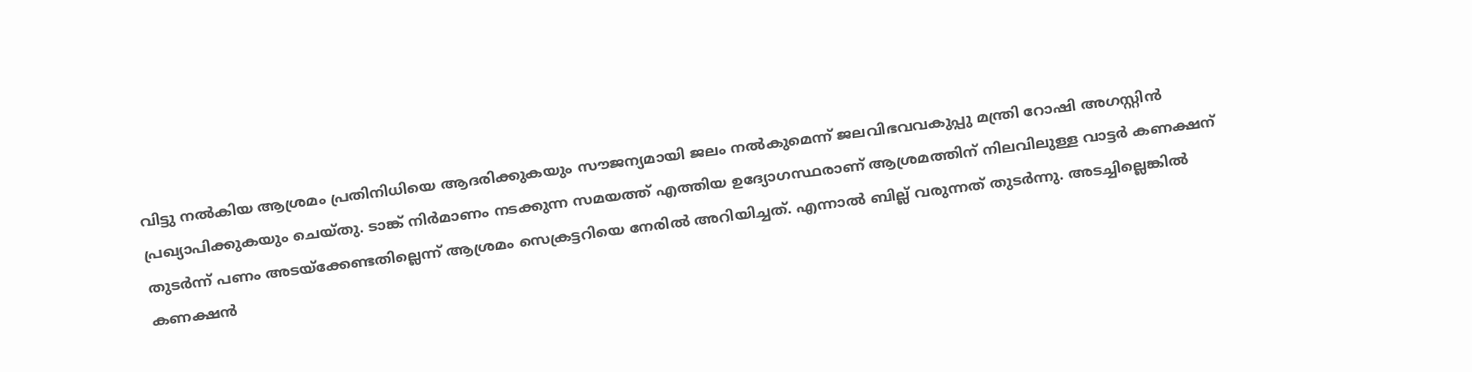വിട്ടു നൽകിയ ആശ്രമം പ്രതിനിധിയെ ആദരിക്കുകയും സൗജന്യമായി ജലം നൽകുമെന്ന് ജലവിഭവവകുപ്പു മന്ത്രി റോഷി അഗസ്റ്റിൻ പ്രഖ്യാപിക്കുകയും ചെയ്തു. ടാങ്ക് നിർമാണം നടക്കുന്ന സമയത്ത് എത്തിയ ഉദ്യോഗസ്ഥരാണ് ആശ്രമത്തിന് നിലവിലുള്ള വാട്ടർ കണക്ഷന് തുടർന്ന് പണം അടയ്ക്കേണ്ടതില്ലെന്ന് ആശ്രമം സെക്രട്ടറിയെ നേരിൽ അറിയിച്ചത്. എന്നാൽ ബില്ല് വരുന്നത് തുടർന്നു. അടച്ചില്ലെങ്കിൽ കണക്ഷൻ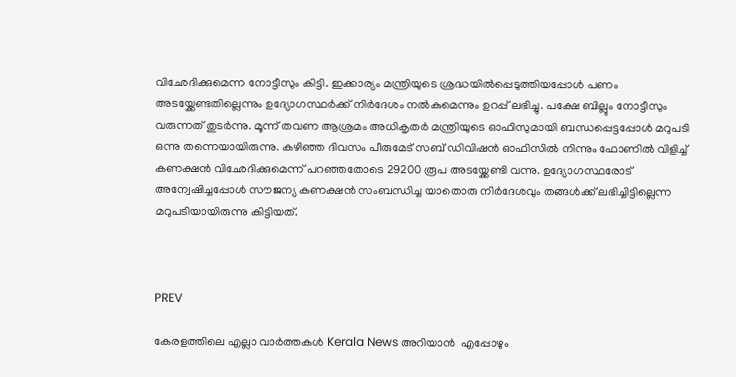വിഛേദിക്കുമെന്ന നോട്ടീസും കിട്ടി. ഇക്കാര്യം മന്ത്രിയുടെ ശ്രദ്ധയിൽപ്പെടുത്തിയപ്പോൾ പണം അടയ്ക്കേണ്ടതില്ലെന്നും ഉദ്യോഗസ്ഥർക്ക് നിർദേശം നൽകുമെന്നും ഉറപ്പ് ലഭിച്ചു. പക്ഷേ ബില്ലും നോട്ടീസും വരുന്നത് തുടർന്നു. മൂന്ന് തവണ ആശ്രമം അധികൃതർ മന്ത്രിയുടെ ഓഫിസുമായി ബന്ധപ്പെട്ടപ്പോൾ മറുപടി ഒന്നു തന്നെയായിരുന്നു. കഴിഞ്ഞ ദിവസം പീരുമേട് സബ് ഡിവിഷൻ ഓഫിസിൽ നിന്നും ഫോണിൽ വിളിച്ച് കണക്ഷൻ വിഛേദിക്കുമെന്ന് പറഞ്ഞതോടെ 29200 രൂപ അടയ്ക്കേണ്ടി വന്നു. ഉദ്യോഗസ്ഥരോട് അന്വേഷിച്ചപ്പോൾ സൗജന്യ കണക്ഷൻ സംബന്ധിച്ച യാതൊരു നിർദേശവും തങ്ങൾക്ക് ലഭിച്ചിട്ടില്ലെന്ന മറുപടിയായിരുന്നു കിട്ടിയത്.



PREV

കേരളത്തിലെ എല്ലാ വാർത്തകൾ Kerala News അറിയാൻ  എപ്പോഴും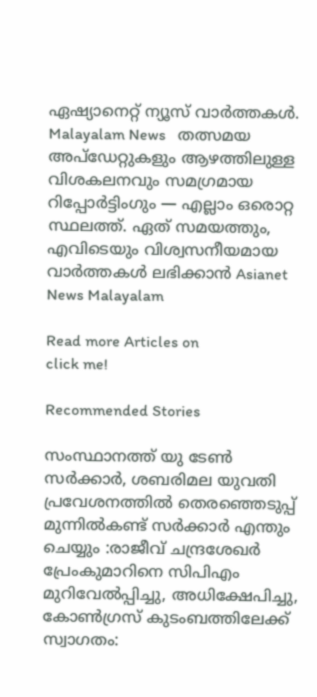ഏഷ്യാനെറ്റ് ന്യൂസ് വാർത്തകൾ.  Malayalam News   തത്സമയ അപ്‌ഡേറ്റുകളും ആഴത്തിലുള്ള വിശകലനവും സമഗ്രമായ റിപ്പോർട്ടിംഗും — എല്ലാം ഒരൊറ്റ സ്ഥലത്ത്. ഏത് സമയത്തും, എവിടെയും വിശ്വസനീയമായ വാർത്തകൾ ലഭിക്കാൻ Asianet News Malayalam

Read more Articles on
click me!

Recommended Stories

സംസ്ഥാനത്ത് യു ടേണ്‍ സര്‍ക്കാര്‍, ശബരിമല യുവതി പ്രവേശനത്തില്‍ തെരഞ്ഞെടുപ്പ് മുന്നിൽകണ്ട് സർക്കാർ എന്തും ചെയ്യും :രാജീവ്‌ ചന്ദ്രശേഖർ
പ്രേംകുമാറിനെ സിപിഎം മുറിവേൽപ്പിച്ചു, അധിക്ഷേപിച്ചു, കോൺഗ്രസ് കുടംബത്തിലേക്ക് സ്വാഗതം: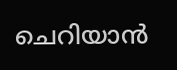ചെറിയാൻ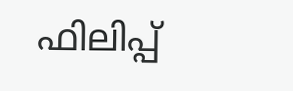ഫിലിപ്പ്